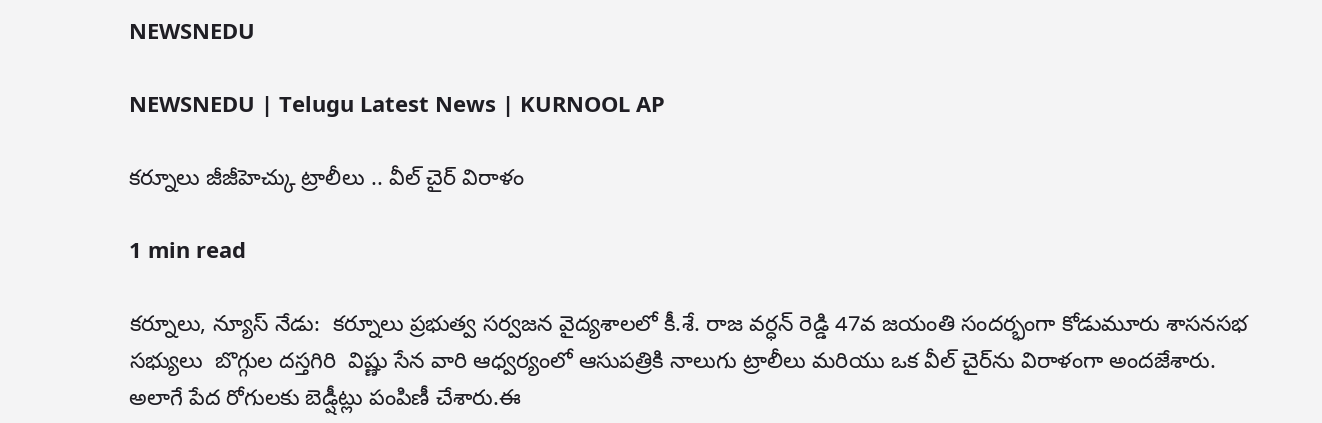NEWSNEDU

NEWSNEDU | Telugu Latest News | KURNOOL AP

కర్నూలు జీజీహెచ్కు ట్రాలీలు .. వీల్ చైర్ విరాళం

1 min read

కర్నూలు, న్యూస్ నేడు:  కర్నూలు ప్రభుత్వ సర్వజన వైద్యశాలలో కీ.శే. రాజ వర్ధన్ రెడ్డి 47వ జయంతి సందర్భంగా కోడుమూరు శాసనసభ సభ్యులు  బొగ్గుల దస్తగిరి  విష్ణు సేన వారి ఆధ్వర్యంలో ఆసుపత్రికి నాలుగు ట్రాలీలు మరియు ఒక వీల్ చైర్‌ను విరాళంగా అందజేశారు. అలాగే పేద రోగులకు బెడ్షీట్లు పంపిణీ చేశారు.ఈ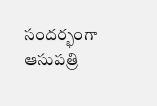సందర్భంగా ఆసుపత్రి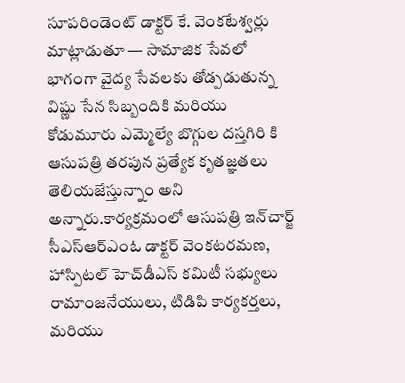సూపరిండెంట్ డాక్టర్ కే. వెంకటేశ్వర్లు  మాట్లాడుతూ — సామాజిక సేవలో భాగంగా వైద్య సేవలకు తోడ్పడుతున్న విష్ణు సేన సిబ్బందికి మరియు కోడుమూరు ఎమ్మెల్యే బొగ్గుల దస్తగిరి కి ఆసుపత్రి తరపున ప్రత్యేక కృతజ్ఞతలు తెలియజేస్తున్నాం అని అన్నారు.కార్యక్రమంలో ఆసుపత్రి ఇన్‌చార్జ్ సీఎస్ఆర్ఎంఓ డాక్టర్ వెంకటరమణ, హాస్పిటల్ హెచ్‌డీఎస్ కమిటీ సభ్యులు రామాంజనేయులు, టిడిపి కార్యకర్తలు, మరియు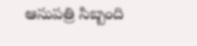ఆసుపత్రి సిబ్బంది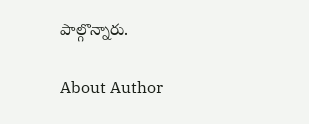పాల్గొన్నారు.

About Author